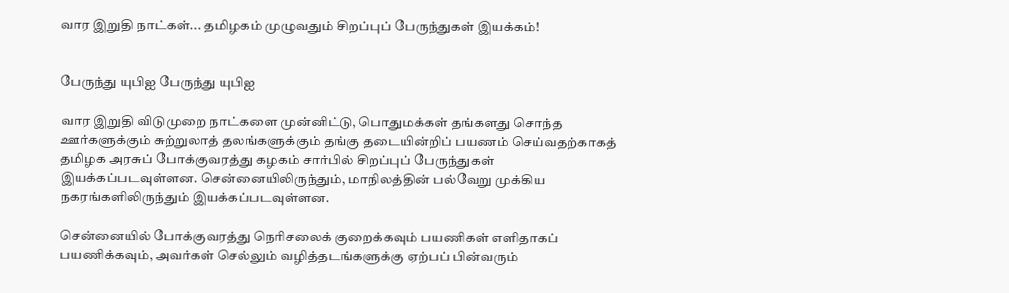வார இறுதி நாட்கள்... தமிழகம் முழுவதும் சிறப்புப் பேருந்துகள் இயக்கம்!


பேருந்து யுபிஐ பேருந்து யுபிஐ

வார இறுதி விடுமுறை நாட்களை முன்னிட்டு, பொதுமக்கள் தங்களது சொந்த ஊர்களுக்கும் சுற்றுலாத் தலங்களுக்கும் தங்கு தடையின்றிப் பயணம் செய்வதற்காகத் தமிழக அரசுப் போக்குவரத்து கழகம் சார்பில் சிறப்புப் பேருந்துகள் இயக்கப்படவுள்ளன. சென்னையிலிருந்தும், மாநிலத்தின் பல்வேறு முக்கிய நகரங்களிலிருந்தும் இயக்கப்படவுள்ளன.

சென்னையில் போக்குவரத்து நெரிசலைக் குறைக்கவும் பயணிகள் எளிதாகப் பயணிக்கவும், அவர்கள் செல்லும் வழித்தடங்களுக்கு ஏற்பப் பின்வரும்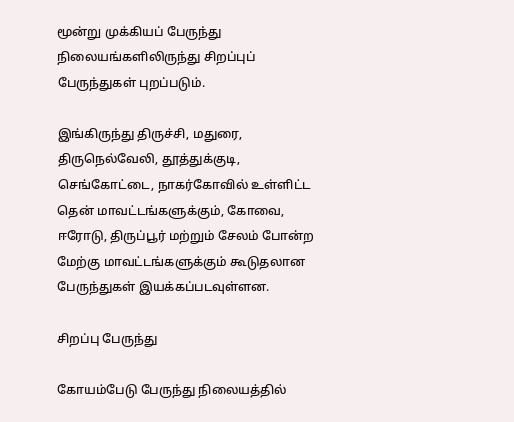மூன்று முக்கியப் பேருந்து நிலையங்களிலிருந்து சிறப்புப் பேருந்துகள் புறப்படும்.

இங்கிருந்து திருச்சி, மதுரை, திருநெல்வேலி, தூத்துக்குடி, செங்கோட்டை, நாகர்கோவில் உள்ளிட்ட தென் மாவட்டங்களுக்கும், கோவை, ஈரோடு, திருப்பூர் மற்றும் சேலம் போன்ற மேற்கு மாவட்டங்களுக்கும் கூடுதலான பேருந்துகள் இயக்கப்படவுள்ளன.

சிறப்பு பேருந்து

கோயம்பேடு பேருந்து நிலையத்தில்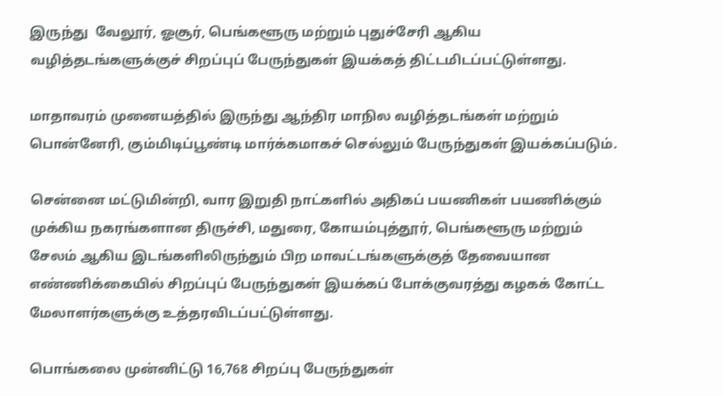இருந்து  வேலூர், ஓசூர், பெங்களூரு மற்றும் புதுச்சேரி ஆகிய வழித்தடங்களுக்குச் சிறப்புப் பேருந்துகள் இயக்கத் திட்டமிடப்பட்டுள்ளது.

மாதாவரம் முனையத்தில் இருந்து ஆந்திர மாநில வழித்தடங்கள் மற்றும் பொன்னேரி, கும்மிடிப்பூண்டி மார்க்கமாகச் செல்லும் பேருந்துகள் இயக்கப்படும்.

சென்னை மட்டுமின்றி, வார இறுதி நாட்களில் அதிகப் பயணிகள் பயணிக்கும் முக்கிய நகரங்களான திருச்சி, மதுரை, கோயம்புத்தூர், பெங்களூரு மற்றும் சேலம் ஆகிய இடங்களிலிருந்தும் பிற மாவட்டங்களுக்குத் தேவையான எண்ணிக்கையில் சிறப்புப் பேருந்துகள் இயக்கப் போக்குவரத்து கழகக் கோட்ட மேலாளர்களுக்கு உத்தரவிடப்பட்டுள்ளது.

பொங்கலை முன்னிட்டு 16,768 சிறப்பு பேருந்துகள்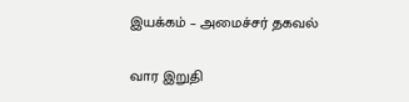இயக்கம் – அமைச்சர் தகவல்

வார இறுதி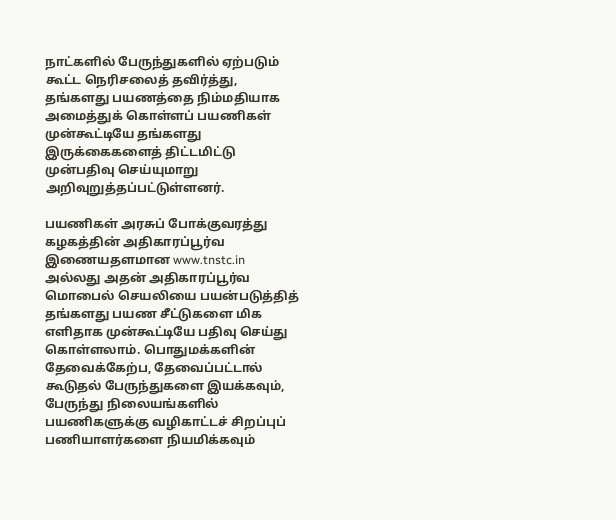நாட்களில் பேருந்துகளில் ஏற்படும் கூட்ட நெரிசலைத் தவிர்த்து, தங்களது பயணத்தை நிம்மதியாக அமைத்துக் கொள்ளப் பயணிகள் முன்கூட்டியே தங்களது இருக்கைகளைத் திட்டமிட்டு முன்பதிவு செய்யுமாறு அறிவுறுத்தப்பட்டுள்ளனர்.

பயணிகள் அரசுப் போக்குவரத்து கழகத்தின் அதிகாரப்பூர்வ இணையதளமான www.tnstc.in அல்லது அதன் அதிகாரப்பூர்வ மொபைல் செயலியை பயன்படுத்தித் தங்களது பயண சீட்டுகளை மிக எளிதாக முன்கூட்டியே பதிவு செய்து கொள்ளலாம். பொதுமக்களின் தேவைக்கேற்ப, தேவைப்பட்டால் கூடுதல் பேருந்துகளை இயக்கவும், பேருந்து நிலையங்களில் பயணிகளுக்கு வழிகாட்டச் சிறப்புப் பணியாளர்களை நியமிக்கவும்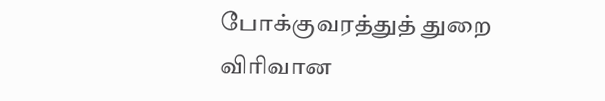போக்குவரத்துத் துறை விரிவான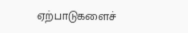ஏற்பாடுகளைச்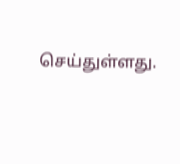செய்துள்ளது.